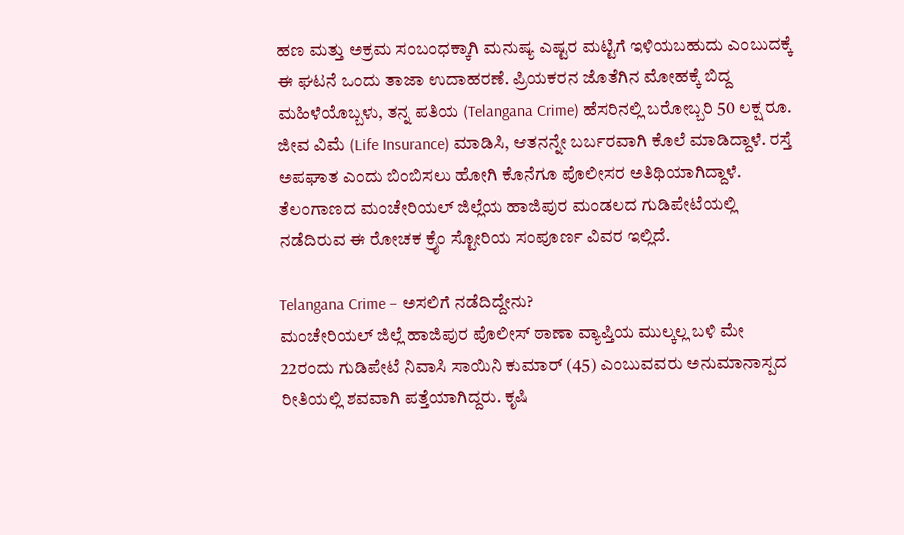ಹಣ ಮತ್ತು ಅಕ್ರಮ ಸಂಬಂಧಕ್ಕಾಗಿ ಮನುಷ್ಯ ಎಷ್ಟರ ಮಟ್ಟಿಗೆ ಇಳಿಯಬಹುದು ಎಂಬುದಕ್ಕೆ ಈ ಘಟನೆ ಒಂದು ತಾಜಾ ಉದಾಹರಣೆ. ಪ್ರಿಯಕರನ ಜೊತೆಗಿನ ಮೋಹಕ್ಕೆ ಬಿದ್ದ ಮಹಿಳೆಯೊಬ್ಬಳು, ತನ್ನ ಪತಿಯ (Telangana Crime) ಹೆಸರಿನಲ್ಲಿ ಬರೋಬ್ಬರಿ 50 ಲಕ್ಷ ರೂ. ಜೀವ ವಿಮೆ (Life Insurance) ಮಾಡಿಸಿ, ಆತನನ್ನೇ ಬರ್ಬರವಾಗಿ ಕೊಲೆ ಮಾಡಿದ್ದಾಳೆ. ರಸ್ತೆ ಅಪಘಾತ ಎಂದು ಬಿಂಬಿಸಲು ಹೋಗಿ ಕೊನೆಗೂ ಪೊಲೀಸರ ಅತಿಥಿಯಾಗಿದ್ದಾಳೆ. ತೆಲಂಗಾಣದ ಮಂಚೇರಿಯಲ್ ಜಿಲ್ಲೆಯ ಹಾಜಿಪುರ ಮಂಡಲದ ಗುಡಿಪೇಟೆಯಲ್ಲಿ ನಡೆದಿರುವ ಈ ರೋಚಕ ಕ್ರೈಂ ಸ್ಟೋರಿಯ ಸಂಪೂರ್ಣ ವಿವರ ಇಲ್ಲಿದೆ.

Telangana Crime – ಅಸಲಿಗೆ ನಡೆದಿದ್ದೇನು?
ಮಂಚೇರಿಯಲ್ ಜಿಲ್ಲೆ ಹಾಜಿಪುರ ಪೊಲೀಸ್ ಠಾಣಾ ವ್ಯಾಪ್ತಿಯ ಮುಲ್ಕಲ್ಲ ಬಳಿ ಮೇ 22ರಂದು ಗುಡಿಪೇಟೆ ನಿವಾಸಿ ಸಾಯಿನಿ ಕುಮಾರ್ (45) ಎಂಬುವವರು ಅನುಮಾನಾಸ್ಪದ ರೀತಿಯಲ್ಲಿ ಶವವಾಗಿ ಪತ್ತೆಯಾಗಿದ್ದರು. ಕೃಷಿ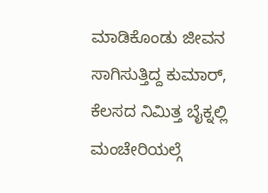ಮಾಡಿಕೊಂಡು ಜೀವನ ಸಾಗಿಸುತ್ತಿದ್ದ ಕುಮಾರ್, ಕೆಲಸದ ನಿಮಿತ್ತ ಬೈಕ್ನಲ್ಲಿ ಮಂಚೇರಿಯಲ್ಗೆ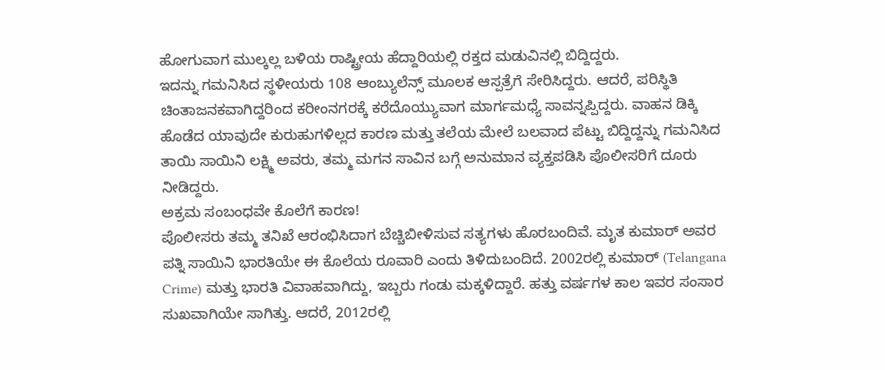ಹೋಗುವಾಗ ಮುಲ್ಕಲ್ಲ ಬಳಿಯ ರಾಷ್ಟ್ರೀಯ ಹೆದ್ದಾರಿಯಲ್ಲಿ ರಕ್ತದ ಮಡುವಿನಲ್ಲಿ ಬಿದ್ದಿದ್ದರು.
ಇದನ್ನು ಗಮನಿಸಿದ ಸ್ಥಳೀಯರು 108 ಆಂಬ್ಯುಲೆನ್ಸ್ ಮೂಲಕ ಆಸ್ಪತ್ರೆಗೆ ಸೇರಿಸಿದ್ದರು. ಆದರೆ, ಪರಿಸ್ಥಿತಿ ಚಿಂತಾಜನಕವಾಗಿದ್ದರಿಂದ ಕರೀಂನಗರಕ್ಕೆ ಕರೆದೊಯ್ಯುವಾಗ ಮಾರ್ಗಮಧ್ಯೆ ಸಾವನ್ನಪ್ಪಿದ್ದರು. ವಾಹನ ಡಿಕ್ಕಿ ಹೊಡೆದ ಯಾವುದೇ ಕುರುಹುಗಳಿಲ್ಲದ ಕಾರಣ ಮತ್ತು ತಲೆಯ ಮೇಲೆ ಬಲವಾದ ಪೆಟ್ಟು ಬಿದ್ದಿದ್ದನ್ನು ಗಮನಿಸಿದ ತಾಯಿ ಸಾಯಿನಿ ಲಕ್ಷ್ಮಿ ಅವರು, ತಮ್ಮ ಮಗನ ಸಾವಿನ ಬಗ್ಗೆ ಅನುಮಾನ ವ್ಯಕ್ತಪಡಿಸಿ ಪೊಲೀಸರಿಗೆ ದೂರು ನೀಡಿದ್ದರು.
ಅಕ್ರಮ ಸಂಬಂಧವೇ ಕೊಲೆಗೆ ಕಾರಣ!
ಪೊಲೀಸರು ತಮ್ಮ ತನಿಖೆ ಆರಂಭಿಸಿದಾಗ ಬೆಚ್ಚಿಬೀಳಿಸುವ ಸತ್ಯಗಳು ಹೊರಬಂದಿವೆ. ಮೃತ ಕುಮಾರ್ ಅವರ ಪತ್ನಿ ಸಾಯಿನಿ ಭಾರತಿಯೇ ಈ ಕೊಲೆಯ ರೂವಾರಿ ಎಂದು ತಿಳಿದುಬಂದಿದೆ. 2002ರಲ್ಲಿ ಕುಮಾರ್ (Telangana Crime) ಮತ್ತು ಭಾರತಿ ವಿವಾಹವಾಗಿದ್ದು, ಇಬ್ಬರು ಗಂಡು ಮಕ್ಕಳಿದ್ದಾರೆ. ಹತ್ತು ವರ್ಷಗಳ ಕಾಲ ಇವರ ಸಂಸಾರ ಸುಖವಾಗಿಯೇ ಸಾಗಿತ್ತು. ಆದರೆ, 2012ರಲ್ಲಿ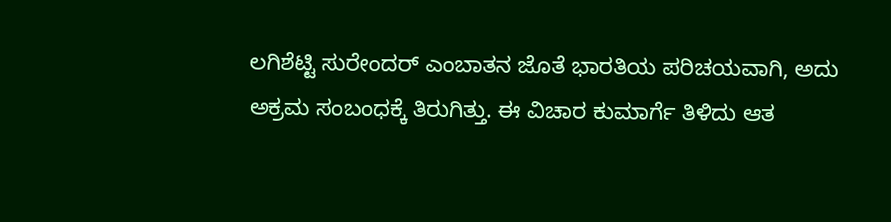ಲಗಿಶೆಟ್ಟಿ ಸುರೇಂದರ್ ಎಂಬಾತನ ಜೊತೆ ಭಾರತಿಯ ಪರಿಚಯವಾಗಿ, ಅದು ಅಕ್ರಮ ಸಂಬಂಧಕ್ಕೆ ತಿರುಗಿತ್ತು. ಈ ವಿಚಾರ ಕುಮಾರ್ಗೆ ತಿಳಿದು ಆತ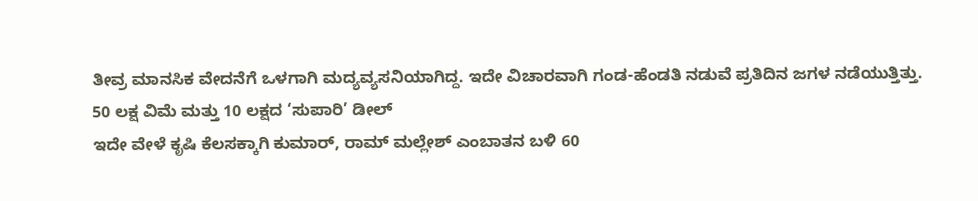ತೀವ್ರ ಮಾನಸಿಕ ವೇದನೆಗೆ ಒಳಗಾಗಿ ಮದ್ಯವ್ಯಸನಿಯಾಗಿದ್ದ. ಇದೇ ವಿಚಾರವಾಗಿ ಗಂಡ-ಹೆಂಡತಿ ನಡುವೆ ಪ್ರತಿದಿನ ಜಗಳ ನಡೆಯುತ್ತಿತ್ತು.
50 ಲಕ್ಷ ವಿಮೆ ಮತ್ತು 10 ಲಕ್ಷದ ‘ಸುಪಾರಿ’ ಡೀಲ್
ಇದೇ ವೇಳೆ ಕೃಷಿ ಕೆಲಸಕ್ಕಾಗಿ ಕುಮಾರ್, ರಾಮ್ ಮಲ್ಲೇಶ್ ಎಂಬಾತನ ಬಳಿ 60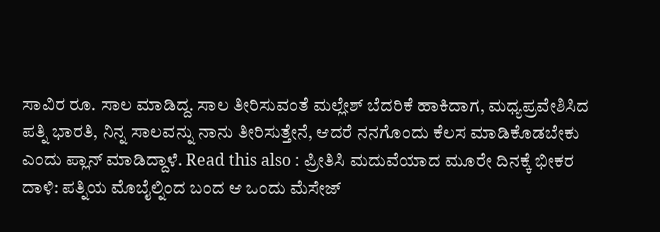ಸಾವಿರ ರೂ. ಸಾಲ ಮಾಡಿದ್ದ. ಸಾಲ ತೀರಿಸುವಂತೆ ಮಲ್ಲೇಶ್ ಬೆದರಿಕೆ ಹಾಕಿದಾಗ, ಮಧ್ಯಪ್ರವೇಶಿಸಿದ ಪತ್ನಿ ಭಾರತಿ, ನಿನ್ನ ಸಾಲವನ್ನು ನಾನು ತೀರಿಸುತ್ತೇನೆ, ಆದರೆ ನನಗೊಂದು ಕೆಲಸ ಮಾಡಿಕೊಡಬೇಕು ಎಂದು ಪ್ಲಾನ್ ಮಾಡಿದ್ದಾಳೆ. Read this also : ಪ್ರೀತಿಸಿ ಮದುವೆಯಾದ ಮೂರೇ ದಿನಕ್ಕೆ ಭೀಕರ ದಾಳಿ: ಪತ್ನಿಯ ಮೊಬೈಲ್ನಿಂದ ಬಂದ ಆ ಒಂದು ಮೆಸೇಜ್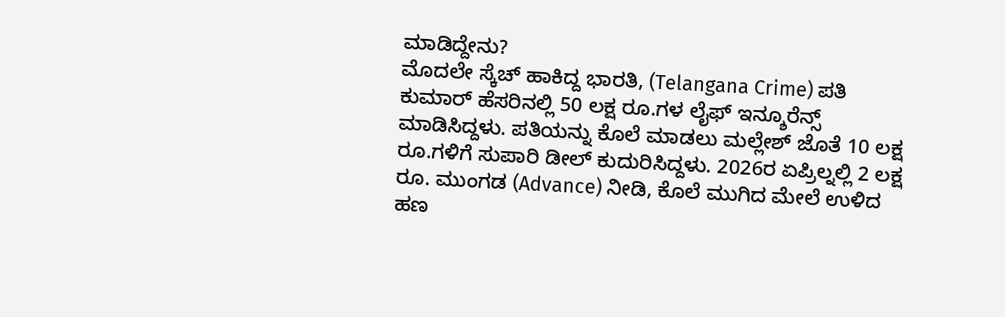ಮಾಡಿದ್ದೇನು?
ಮೊದಲೇ ಸ್ಕೆಚ್ ಹಾಕಿದ್ದ ಭಾರತಿ, (Telangana Crime) ಪತಿ ಕುಮಾರ್ ಹೆಸರಿನಲ್ಲಿ 50 ಲಕ್ಷ ರೂ.ಗಳ ಲೈಫ್ ಇನ್ಶೂರೆನ್ಸ್ ಮಾಡಿಸಿದ್ದಳು. ಪತಿಯನ್ನು ಕೊಲೆ ಮಾಡಲು ಮಲ್ಲೇಶ್ ಜೊತೆ 10 ಲಕ್ಷ ರೂ.ಗಳಿಗೆ ಸುಪಾರಿ ಡೀಲ್ ಕುದುರಿಸಿದ್ದಳು. 2026ರ ಏಪ್ರಿಲ್ನಲ್ಲಿ 2 ಲಕ್ಷ ರೂ. ಮುಂಗಡ (Advance) ನೀಡಿ, ಕೊಲೆ ಮುಗಿದ ಮೇಲೆ ಉಳಿದ ಹಣ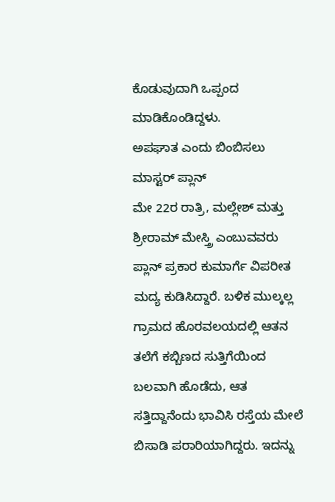ಕೊಡುವುದಾಗಿ ಒಪ್ಪಂದ ಮಾಡಿಕೊಂಡಿದ್ದಳು.
ಅಪಘಾತ ಎಂದು ಬಿಂಬಿಸಲು ಮಾಸ್ಟರ್ ಪ್ಲಾನ್
ಮೇ 22ರ ರಾತ್ರಿ, ಮಲ್ಲೇಶ್ ಮತ್ತು ಶ್ರೀರಾಮ್ ಮೇಸ್ತ್ರಿ ಎಂಬುವವರು ಪ್ಲಾನ್ ಪ್ರಕಾರ ಕುಮಾರ್ಗೆ ವಿಪರೀತ ಮದ್ಯ ಕುಡಿಸಿದ್ದಾರೆ. ಬಳಿಕ ಮುಲ್ಕಲ್ಲ ಗ್ರಾಮದ ಹೊರವಲಯದಲ್ಲಿ ಆತನ ತಲೆಗೆ ಕಬ್ಬಿಣದ ಸುತ್ತಿಗೆಯಿಂದ ಬಲವಾಗಿ ಹೊಡೆದು, ಆತ ಸತ್ತಿದ್ದಾನೆಂದು ಭಾವಿಸಿ ರಸ್ತೆಯ ಮೇಲೆ ಬಿಸಾಡಿ ಪರಾರಿಯಾಗಿದ್ದರು. ಇದನ್ನು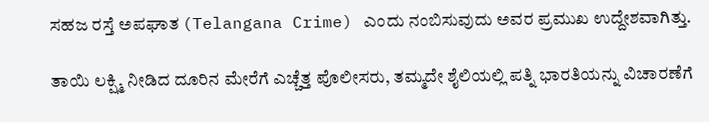ಸಹಜ ರಸ್ತೆ ಅಪಘಾತ (Telangana Crime) ಎಂದು ನಂಬಿಸುವುದು ಅವರ ಪ್ರಮುಖ ಉದ್ದೇಶವಾಗಿತ್ತು.

ತಾಯಿ ಲಕ್ಷ್ಮಿ ನೀಡಿದ ದೂರಿನ ಮೇರೆಗೆ ಎಚ್ಚೆತ್ತ ಪೊಲೀಸರು, ತಮ್ಮದೇ ಶೈಲಿಯಲ್ಲಿ ಪತ್ನಿ ಭಾರತಿಯನ್ನು ವಿಚಾರಣೆಗೆ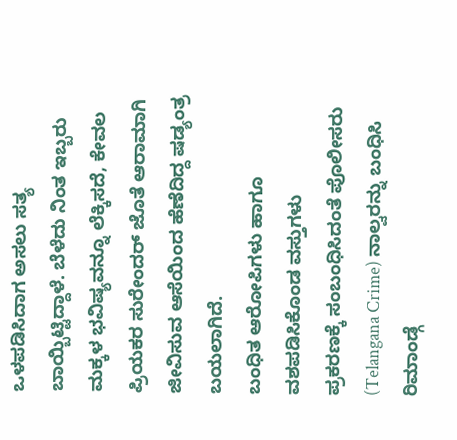ಒಳಪಡಿಸಿದಾಗ ಅಸಲು ಸತ್ಯ ಬಾಯ್ಬಿಟ್ಟಿದ್ದಾಳೆ. ಬೆಳೆದು ನಿಂತ ಇಬ್ಬರು ಮಕ್ಕಳ ಭವಿಷ್ಯವನ್ನೂ ಲೆಕ್ಕಿಸದೆ, ಕೇವಲ ಪ್ರಿಯಕರ ಸುರೇಂದರ್ ಜೊತೆ ಆರಾಮಾಗಿ ಜೀವಿಸುವ ಆಸೆಯಿಂದ ಹೆಣೆದಿದ್ದ ಷಡ್ಯಂತ್ರ ಬಯಲಾಗಿದೆ.
ಬಂಧಿತ ಆರೋಪಿಗಳು ಹಾಗೂ ವಶಪಡಿಸಿಕೊಂಡ ವಸ್ತುಗಳು
ಪ್ರಕರಣಕ್ಕೆ ಸಂಬಂಧಿಸಿದಂತೆ ಪೊಲೀಸರು (Telangana Crime) ನಾಲ್ವರನ್ನು ಬಂಧಿಸಿ ರಿಮಾಂಡ್ಗೆ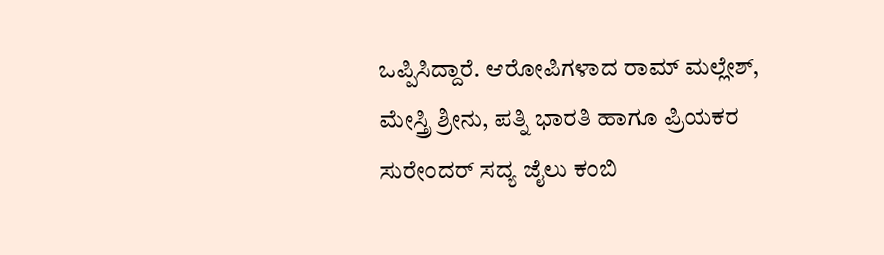ಒಪ್ಪಿಸಿದ್ದಾರೆ. ಆರೋಪಿಗಳಾದ ರಾಮ್ ಮಲ್ಲೇಶ್, ಮೇಸ್ತ್ರಿ ಶ್ರೀನು, ಪತ್ನಿ ಭಾರತಿ ಹಾಗೂ ಪ್ರಿಯಕರ ಸುರೇಂದರ್ ಸದ್ಯ ಜೈಲು ಕಂಬಿ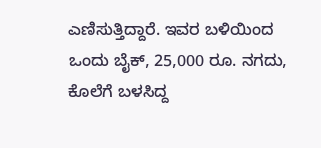ಎಣಿಸುತ್ತಿದ್ದಾರೆ. ಇವರ ಬಳಿಯಿಂದ ಒಂದು ಬೈಕ್, 25,000 ರೂ. ನಗದು, ಕೊಲೆಗೆ ಬಳಸಿದ್ದ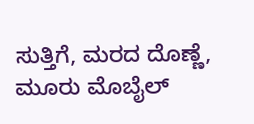ಸುತ್ತಿಗೆ, ಮರದ ದೊಣ್ಣೆ, ಮೂರು ಮೊಬೈಲ್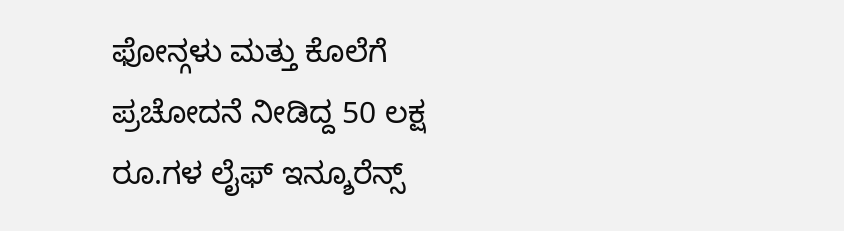ಫೋನ್ಗಳು ಮತ್ತು ಕೊಲೆಗೆ ಪ್ರಚೋದನೆ ನೀಡಿದ್ದ 50 ಲಕ್ಷ ರೂ.ಗಳ ಲೈಫ್ ಇನ್ಶೂರೆನ್ಸ್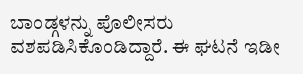ಬಾಂಡ್ಗಳನ್ನು ಪೊಲೀಸರು ವಶಪಡಿಸಿಕೊಂಡಿದ್ದಾರೆ. ಈ ಘಟನೆ ಇಡೀ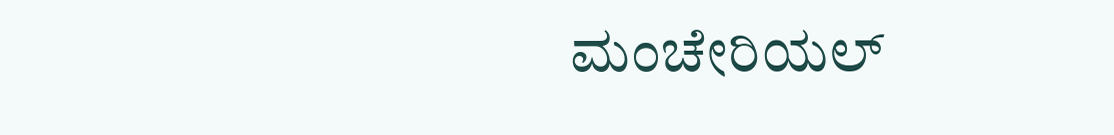ಮಂಚೇರಿಯಲ್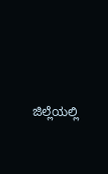ಜಿಲ್ಲೆಯಲ್ಲಿ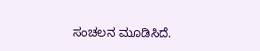ಸಂಚಲನ ಮೂಡಿಸಿದೆ.